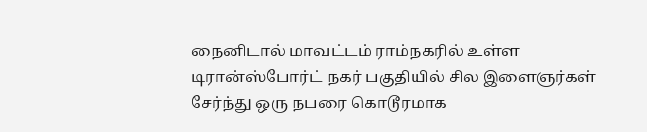நைனிடால் மாவட்டம் ராம்நகரில் உள்ள டிரான்ஸ்போர்ட் நகர் பகுதியில் சில இளைஞர்கள் சேர்ந்து ஒரு நபரை கொடூரமாக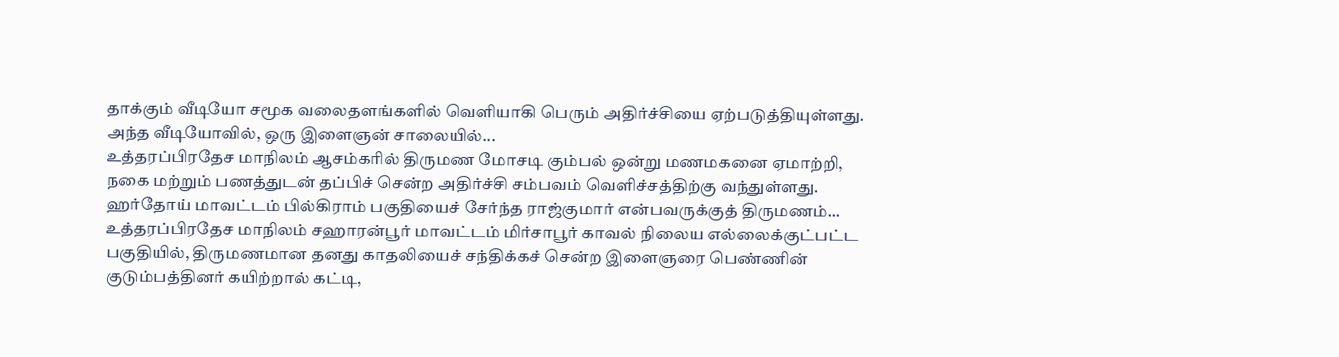தாக்கும் வீடியோ சமூக வலைதளங்களில் வெளியாகி பெரும் அதிர்ச்சியை ஏற்படுத்தியுள்ளது. அந்த வீடியோவில், ஒரு இளைஞன் சாலையில்...
உத்தரப்பிரதேச மாநிலம் ஆசம்கரில் திருமண மோசடி கும்பல் ஒன்று மணமகனை ஏமாற்றி, நகை மற்றும் பணத்துடன் தப்பிச் சென்ற அதிர்ச்சி சம்பவம் வெளிச்சத்திற்கு வந்துள்ளது. ஹர்தோய் மாவட்டம் பில்கிராம் பகுதியைச் சேர்ந்த ராஜ்குமார் என்பவருக்குத் திருமணம்...
உத்தரப்பிரதேச மாநிலம் சஹாரன்பூர் மாவட்டம் மிர்சாபூர் காவல் நிலைய எல்லைக்குட்பட்ட பகுதியில், திருமணமான தனது காதலியைச் சந்திக்கச் சென்ற இளைஞரை பெண்ணின் குடும்பத்தினர் கயிற்றால் கட்டி,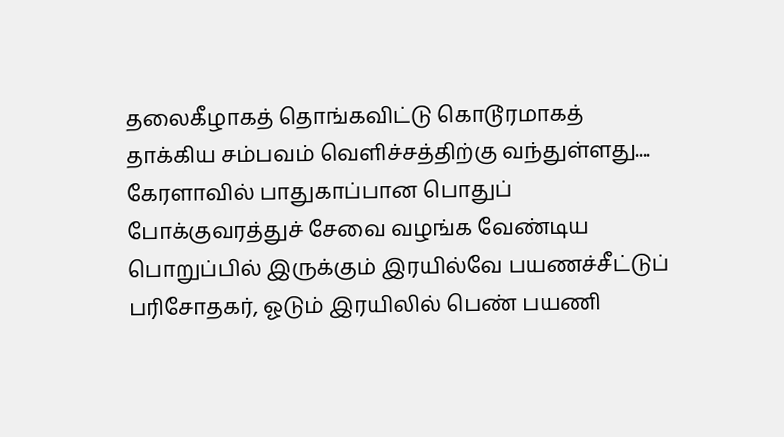தலைகீழாகத் தொங்கவிட்டு கொடூரமாகத் தாக்கிய சம்பவம் வெளிச்சத்திற்கு வந்துள்ளது....
கேரளாவில் பாதுகாப்பான பொதுப் போக்குவரத்துச் சேவை வழங்க வேண்டிய பொறுப்பில் இருக்கும் இரயில்வே பயணச்சீட்டுப் பரிசோதகர், ஓடும் இரயிலில் பெண் பயணி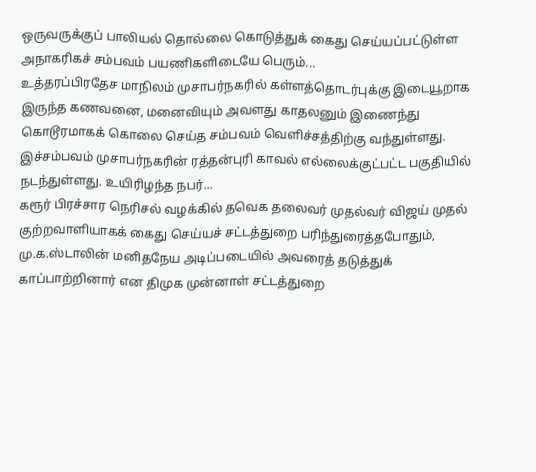ஒருவருக்குப் பாலியல் தொல்லை கொடுத்துக் கைது செய்யப்பட்டுள்ள அநாகரிகச் சம்பவம் பயணிகளிடையே பெரும்...
உத்தரப்பிரதேச மாநிலம் முசாபர்நகரில் கள்ளத்தொடர்புக்கு இடையூறாக இருந்த கணவனை, மனைவியும் அவளது காதலனும் இணைந்து கொடூரமாகக் கொலை செய்த சம்பவம் வெளிச்சத்திற்கு வந்துள்ளது. இச்சம்பவம் முசாபர்நகரின் ரத்தன்புரி காவல் எல்லைக்குட்பட்ட பகுதியில் நடந்துள்ளது. உயிரிழந்த நபர்...
கரூர் பிரச்சார நெரிசல் வழக்கில் தவெக தலைவர் முதல்வர் விஜய் முதல் குற்றவாளியாகக் கைது செய்யச் சட்டத்துறை பரிந்துரைத்தபோதும், மு.க.ஸ்டாலின் மனிதநேய அடிப்படையில் அவரைத் தடுத்துக் காப்பாற்றினார் என திமுக முன்னாள் சட்டத்துறை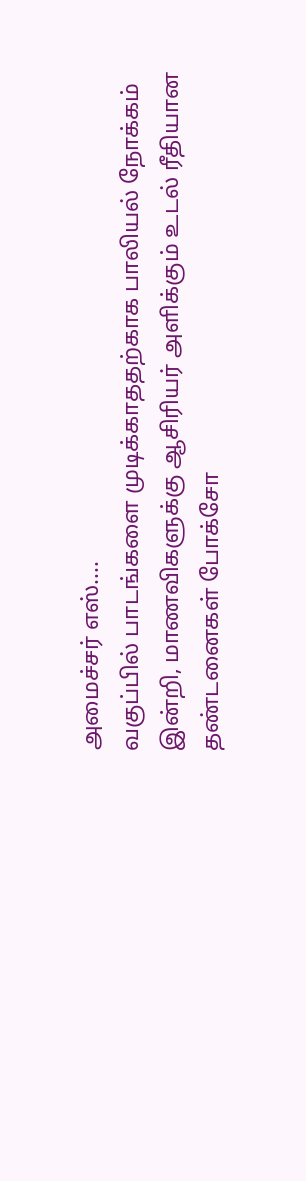அமைச்சர் எஸ்....
வகுப்பில் பாடங்களை முடிக்காததற்காக பாலியல் நோக்கம் இன்றி, மாணவிகளுக்கு ஆசிரியர் அளிக்கும் உடல் ரீதியான தண்டனைகள் போக்சோ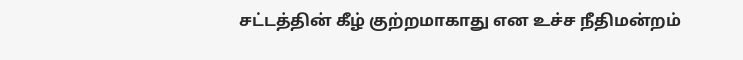சட்டத்தின் கீழ் குற்றமாகாது என உச்ச நீதிமன்றம்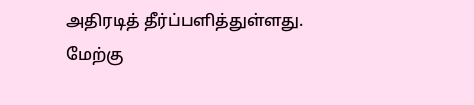அதிரடித் தீர்ப்பளித்துள்ளது. மேற்கு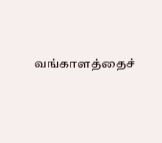வங்காளத்தைச்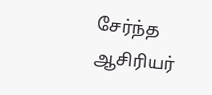சேர்ந்த ஆசிரியர்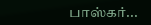பாஸ்கர்...